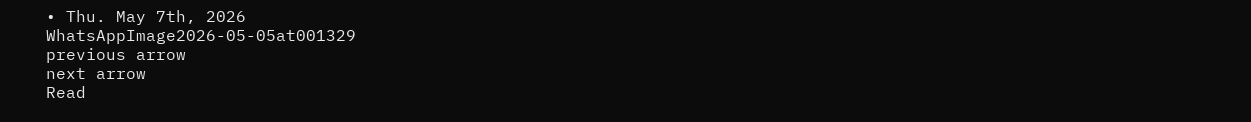• Thu. May 7th, 2026
WhatsAppImage2026-05-05at001329
previous arrow
next arrow
Read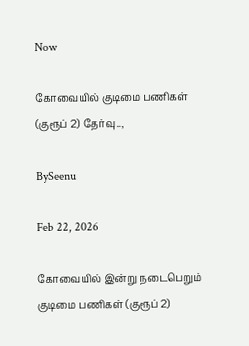Now

கோவையில் குடிமை பணிகள் (குரூப் 2) தேர்வு..,

BySeenu

Feb 22, 2026

கோவையில் இன்று நடைபெறும் குடிமை பணிகள் (குரூப் 2)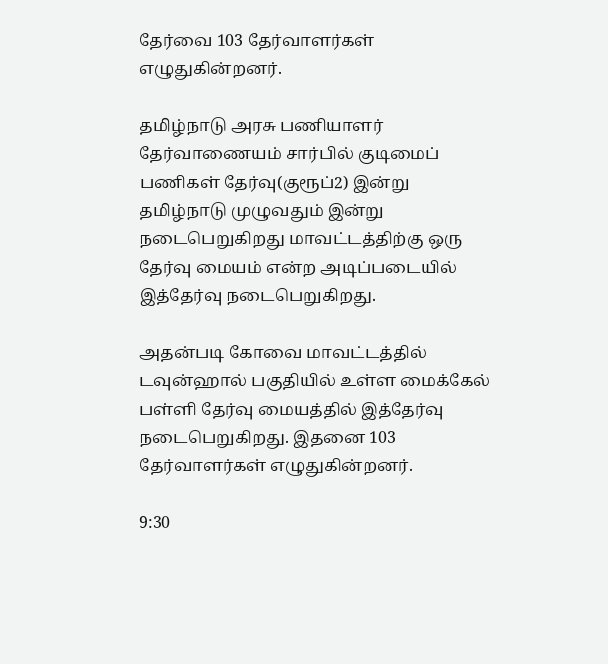தேர்வை 103 தேர்வாளர்கள் எழுதுகின்றனர்.

தமிழ்நாடு அரசு பணியாளர் தேர்வாணையம் சார்பில் குடிமைப் பணிகள் தேர்வு(குரூப்2) இன்று தமிழ்நாடு முழுவதும் இன்று நடைபெறுகிறது மாவட்டத்திற்கு ஒரு தேர்வு மையம் என்ற அடிப்படையில் இத்தேர்வு நடைபெறுகிறது.

அதன்படி கோவை மாவட்டத்தில் டவுன்ஹால் பகுதியில் உள்ள மைக்கேல் பள்ளி தேர்வு மையத்தில் இத்தேர்வு நடைபெறுகிறது. இதனை 103 தேர்வாளர்கள் எழுதுகின்றனர்.

9:30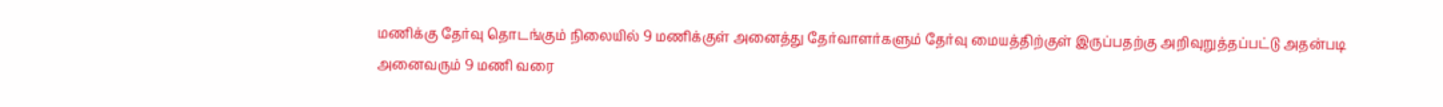மணிக்கு தேர்வு தொடங்கும் நிலையில் 9 மணிக்குள் அனைத்து தேர்வாளர்களும் தேர்வு மையத்திற்குள் இருப்பதற்கு அறிவுறுத்தப்பட்டு அதன்படி அனைவரும் 9 மணி வரை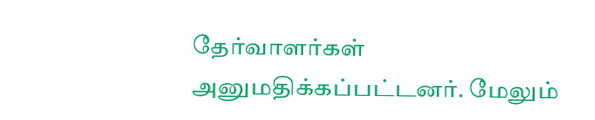தேர்வாளர்கள் அனுமதிக்கப்பட்டனர். மேலும்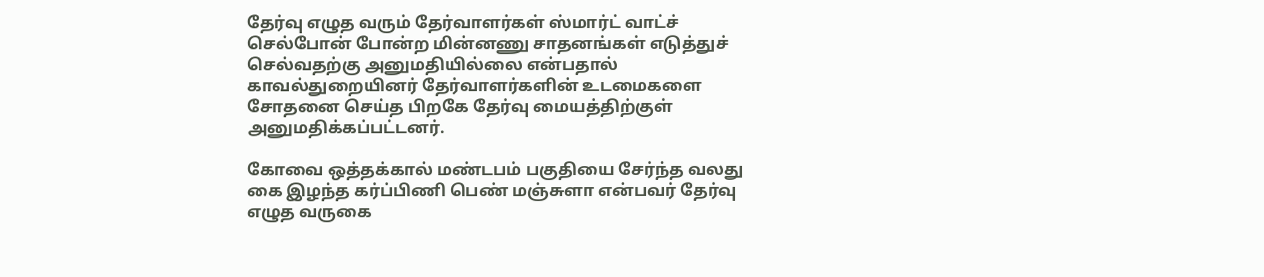தேர்வு எழுத வரும் தேர்வாளர்கள் ஸ்மார்ட் வாட்ச் செல்போன் போன்ற மின்னணு சாதனங்கள் எடுத்துச் செல்வதற்கு அனுமதியில்லை என்பதால் காவல்துறையினர் தேர்வாளர்களின் உடமைகளை சோதனை செய்த பிறகே தேர்வு மையத்திற்குள் அனுமதிக்கப்பட்டனர்.

கோவை ஒத்தக்கால் மண்டபம் பகுதியை சேர்ந்த வலது கை இழந்த கர்ப்பிணி பெண் மஞ்சுளா என்பவர் தேர்வு எழுத வருகை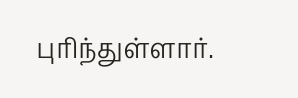புரிந்துள்ளார்.